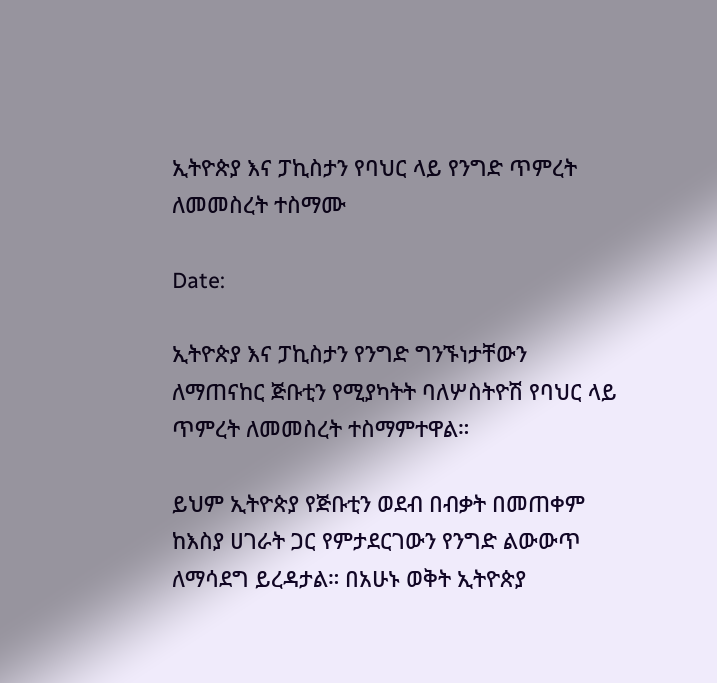ኢትዮጵያ እና ፓኪስታን የባህር ላይ የንግድ ጥምረት ለመመስረት ተስማሙ

Date:

ኢትዮጵያ እና ፓኪስታን የንግድ ግንኙነታቸውን ለማጠናከር ጅቡቲን የሚያካትት ባለሦስትዮሽ የባህር ላይ ጥምረት ለመመስረት ተስማምተዋል።

ይህም ኢትዮጵያ የጅቡቲን ወደብ በብቃት በመጠቀም ከእስያ ሀገራት ጋር የምታደርገውን የንግድ ልውውጥ ለማሳደግ ይረዳታል። በአሁኑ ወቅት ኢትዮጵያ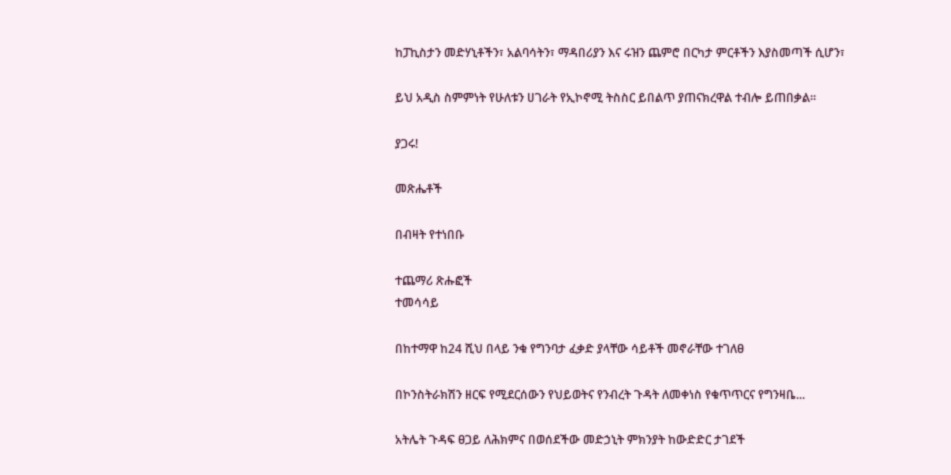ከፓኪስታን መድሃኒቶችን፣ አልባሳትን፣ ማዳበሪያን እና ሩዝን ጨምሮ በርካታ ምርቶችን እያስመጣች ሲሆን፣

ይህ አዲስ ስምምነት የሁለቱን ሀገራት የኢኮኖሚ ትስስር ይበልጥ ያጠናክረዋል ተብሎ ይጠበቃል።

ያጋሩ!

መጽሔቶች

በብዛት የተነበቡ

ተጨማሪ ጽሑፎች
ተመሳሳይ

በከተማዋ ከ24 ሺህ በላይ ንቁ የግንባታ ፈቃድ ያላቸው ሳይቶች መኖራቸው ተገለፀ

በኮንስትራክሽን ዘርፍ የሚደርሰውን የህይወትና የንብረት ጉዳት ለመቀነስ የቁጥጥርና የግንዛቤ...

አትሌት ጉዳፍ ፀጋይ ለሕክምና በወሰደችው መድኃኒት ምክንያት ከውድድር ታገደች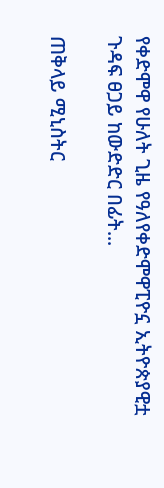የቀድሞዋ የሁለት ጊዜ የዓለየቀድሞዋፒዮኗ ኢትዮጵያዊቷ ጉዳፍ ፀጋይ ከውድድር በፊት...

ጠቅላይ ሚኒስትር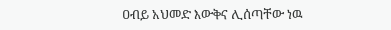ዐብይ አህመድ እውቅና ሊሰጣቸው ነዉ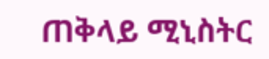ጠቅላይ ሚኒስትር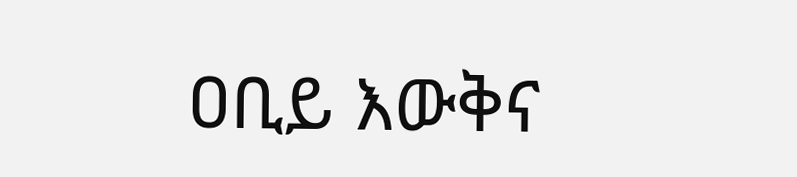ዐቢይ እውቅና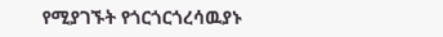የሚያገኙት የጎርጎርጎረሳዉያኑ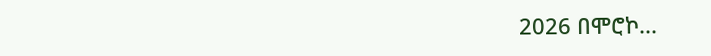2026 በሞሮኮ...